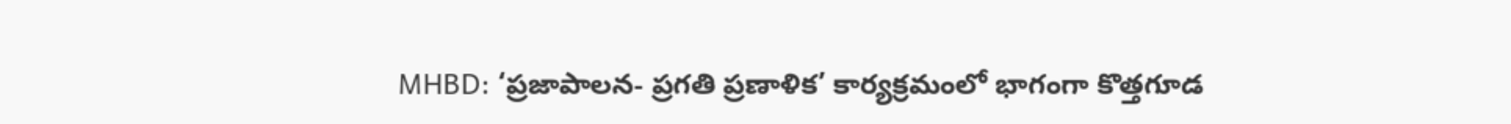MHBD: ‘ప్రజాపాలన- ప్రగతి ప్రణాళిక’ కార్యక్రమంలో భాగంగా కొత్తగూడ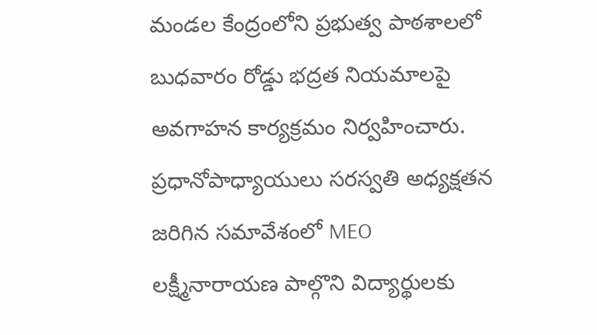మండల కేంద్రంలోని ప్రభుత్వ పాఠశాలలో బుధవారం రోడ్డు భద్రత నియమాలపై అవగాహన కార్యక్రమం నిర్వహించారు. ప్రధానోపాధ్యాయులు సరస్వతి అధ్యక్షతన జరిగిన సమావేశంలో MEO లక్ష్మీనారాయణ పాల్గొని విద్యార్థులకు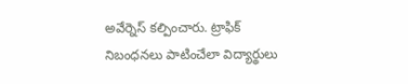అవేర్నెస్ కల్పించారు. ట్రాఫిక్ నిబంధనలు పాటించేలా విద్యార్థులు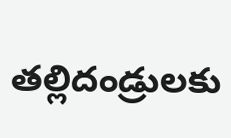తల్లిదండ్రులకు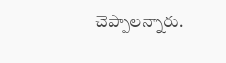చెప్పాలన్నారు.